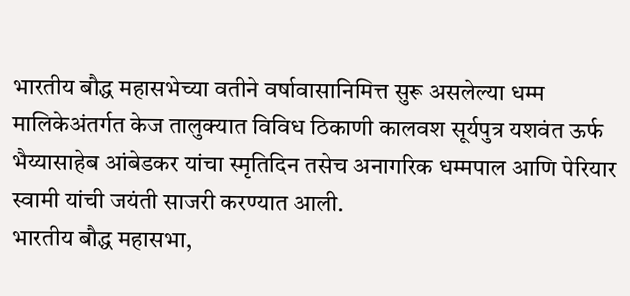भारतीय बौद्ध महासभेच्या वतीने वर्षावासानिमित्त सुरू असलेल्या धम्म मालिकेअंतर्गत केज तालुक्यात विविध ठिकाणी कालवश सूर्यपुत्र यशवंत ऊर्फ भैय्यासाहेब आंबेडकर यांचा स्मृतिदिन तसेच अनागरिक धम्मपाल आणि पेरियार स्वामी यांची जयंती साजरी करण्यात आली.
भारतीय बौद्ध महासभा,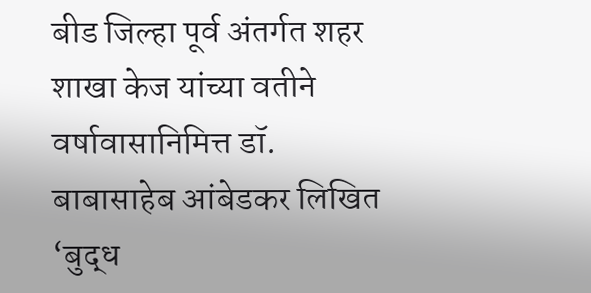बीड जिल्हा पूर्व अंतर्गत शहर शाखा केज यांच्या वतीने वर्षावासानिमित्त डॉ. बाबासाहेब आंबेडकर लिखित ‘बुद्ध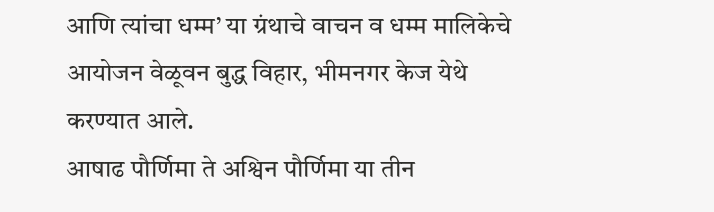आणि त्यांचा धम्म’ या ग्रंथाचे वाचन व धम्म मालिकेचे आयोजन वेळूवन बुद्ध विहार, भीमनगर केज येथे करण्यात आले.
आषाढ पौर्णिमा ते अश्विन पौर्णिमा या तीन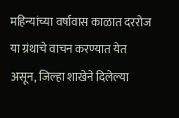महिन्यांच्या वर्षावास काळात दररोज या ग्रंथाचे वाचन करण्यात येत असून, जिल्हा शाखेने दिलेल्या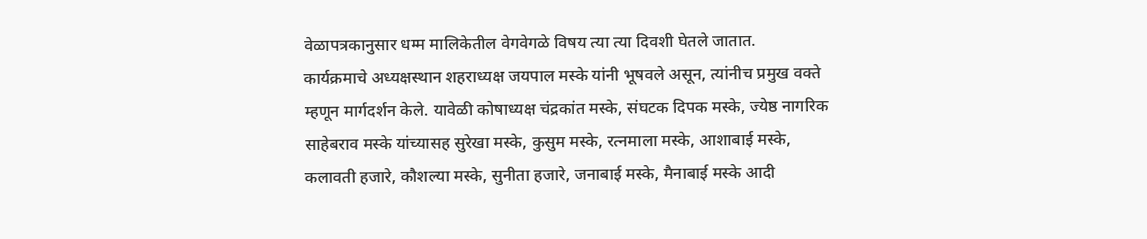वेळापत्रकानुसार धम्म मालिकेतील वेगवेगळे विषय त्या त्या दिवशी घेतले जातात.
कार्यक्रमाचे अध्यक्षस्थान शहराध्यक्ष जयपाल मस्के यांनी भूषवले असून, त्यांनीच प्रमुख वक्ते म्हणून मार्गदर्शन केले. यावेळी कोषाध्यक्ष चंद्रकांत मस्के, संघटक दिपक मस्के, ज्येष्ठ नागरिक साहेबराव मस्के यांच्यासह सुरेखा मस्के, कुसुम मस्के, रत्नमाला मस्के, आशाबाई मस्के, कलावती हजारे, कौशल्या मस्के, सुनीता हजारे, जनाबाई मस्के, मैनाबाई मस्के आदी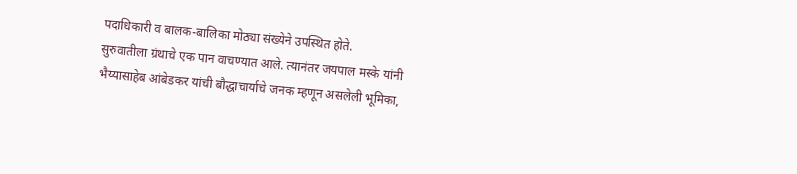पदाधिकारी व बालक-बालिका मोठ्या संख्येने उपस्थित होते.
सुरुवातीला ग्रंथाचे एक पान वाचण्यात आले. त्यानंतर जयपाल मस्के यांनी भैय्यासाहेब आंबेडकर यांची बौद्धाचार्याचे जनक म्हणून असलेली भूमिका,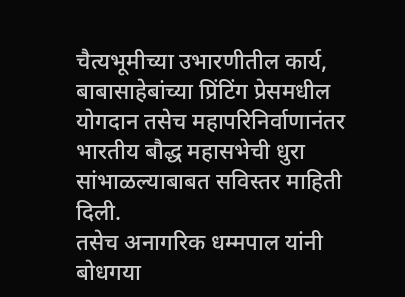चैत्यभूमीच्या उभारणीतील कार्य, बाबासाहेबांच्या प्रिंटिंग प्रेसमधील योगदान तसेच महापरिनिर्वाणानंतर भारतीय बौद्ध महासभेची धुरा सांभाळल्याबाबत सविस्तर माहिती दिली.
तसेच अनागरिक धम्मपाल यांनी बोधगया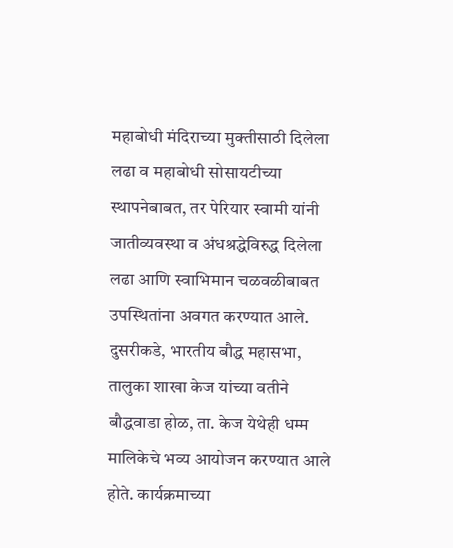महाबोधी मंदिराच्या मुक्तीसाठी दिलेला लढा व महाबोधी सोसायटीच्या स्थापनेबाबत, तर पेरियार स्वामी यांनी जातीव्यवस्था व अंधश्रद्धेविरुद्ध दिलेला लढा आणि स्वाभिमान चळवळीबाबत उपस्थितांना अवगत करण्यात आले.
दुसरीकडे, भारतीय बौद्ध महासभा, तालुका शाखा केज यांच्या वतीने बौद्धवाडा होळ, ता. केज येथेही धम्म मालिकेचे भव्य आयोजन करण्यात आले होते. कार्यक्रमाच्या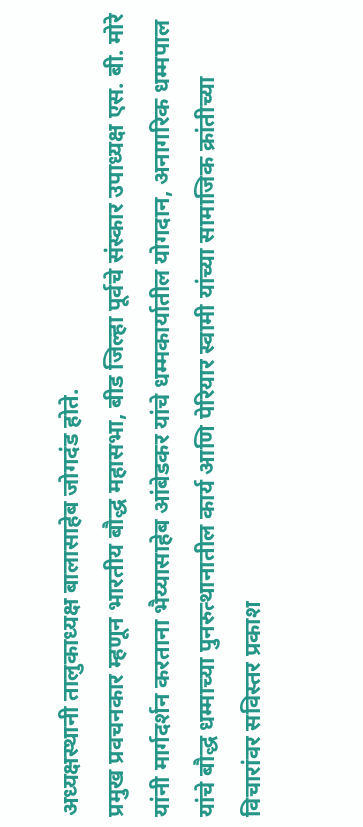अध्यक्षस्थानी तालुकाध्यक्ष बालासाहेब जोगदंड होते.
प्रमुख प्रवचनकार म्हणून भारतीय बौद्ध महासभा, बीड जिल्हा पूर्वचे संस्कार उपाध्यक्ष एस. बी. मोरे यांनी मार्गदर्शन करताना भैय्यासाहेब आंबेडकर यांचे धम्मकार्यातील योगदान, अनागरिक धम्मपाल यांचे बौद्ध धम्माच्या पुनरुत्थानातील कार्य आणि पेरियार स्वामी यांच्या सामाजिक क्रांतीच्या विचारांवर सविस्तर प्रकाश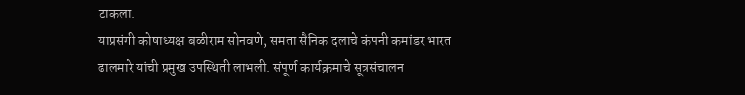टाकला.
याप्रसंगी कोषाध्यक्ष बळीराम सोनवणे, समता सैनिक दलाचे कंपनी कमांडर भारत ढालमारे यांची प्रमुख उपस्थिती लाभली. संपूर्ण कार्यक्रमाचे सूत्रसंचालन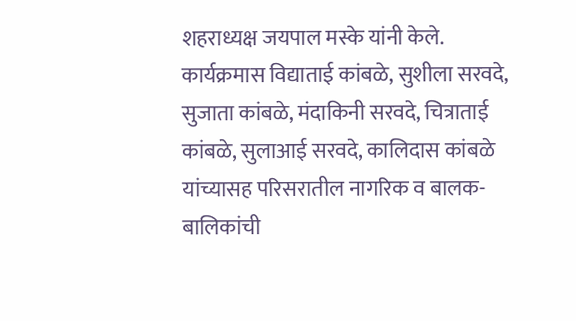शहराध्यक्ष जयपाल मस्के यांनी केले.
कार्यक्रमास विद्याताई कांबळे, सुशीला सरवदे, सुजाता कांबळे, मंदाकिनी सरवदे, चित्राताई कांबळे, सुलाआई सरवदे, कालिदास कांबळे यांच्यासह परिसरातील नागरिक व बालक-बालिकांची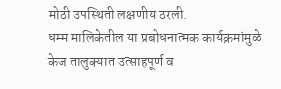मोठी उपस्थिती लक्षणीय ठरली.
धम्म मालिकेतील या प्रबोधनात्मक कार्यक्रमांमुळे केज तालुक्यात उत्साहपूर्ण व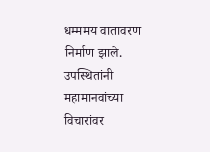धम्ममय वातावरण निर्माण झाले. उपस्थितांनी महामानवांच्या विचारांवर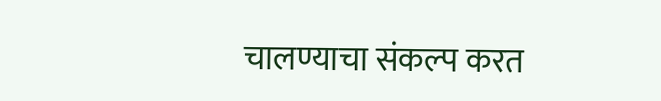चालण्याचा संकल्प करत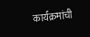कार्यक्रमांची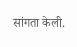सांगता केली.